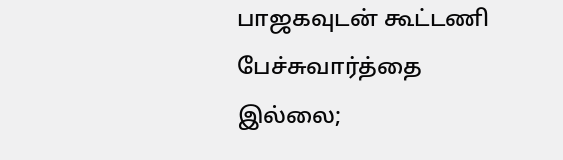பாஜகவுடன் கூட்டணி பேச்சுவார்த்தை இல்லை;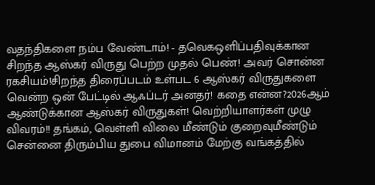வதந்திகளை நம்ப வேண்டாம்! - தவெகஒளிப்பதிவுக்கான சிறந்த ஆஸ்கர் விருது பெற்ற முதல் பெண்! அவர் சொன்ன ரகசியம்!சிறந்த திரைப்படம் உள்பட 6 ஆஸ்கர் விருதுகளை வென்ற ஒன் பேட்டில் ஆஃப்டர் அனதர்! கதை என்ன?2026ஆம் ஆண்டுக்கான ஆஸ்கர் விருதுகள்! வெற்றியாளர்கள் முழு விவரம்!! தங்கம், வெள்ளி விலை மீண்டும் குறைவுமீண்டும் சென்னை திரும்பிய துபை விமானம் மேற்கு வங்கத்தில்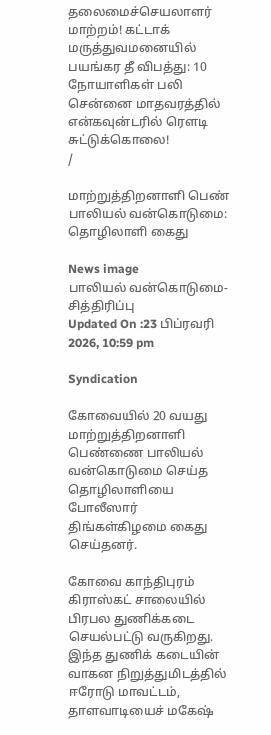தலைமைச்செயலாளர் மாற்றம்! கட்டாக் மருத்துவமனையில் பயங்கர தீ விபத்து: 10 நோயாளிகள் பலி சென்னை மாதவரத்தில் என்கவுன்டரில் ரௌடி சுட்டுக்கொலை!
/

மாற்றுத்திறனாளி பெண் பாலியல் வன்கொடுமை: தொழிலாளி கைது

News image
பாலியல் வன்கொடுமை- சித்திரிப்பு
Updated On :23 பிப்ரவரி 2026, 10:59 pm

Syndication

கோவையில் 20 வயது மாற்றுத்திறனாளி பெண்ணை பாலியல் வன்கொடுமை செய்த தொழிலாளியை போலீஸார் திங்கள்கிழமை கைது செய்தனர்.

கோவை காந்திபுரம் கிராஸ்கட் சாலையில் பிரபல துணிக்கடை செயல்பட்டு வருகிறது. இந்த துணிக் கடையின் வாகன நிறுத்துமிடத்தில் ஈரோடு மாவட்டம், தாளவாடியைச் மகேஷ்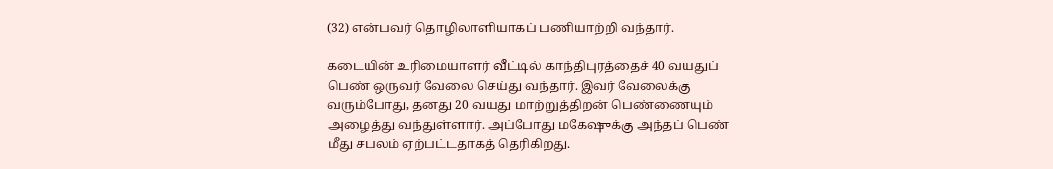(32) என்பவர் தொழிலாளியாகப் பணியாற்றி வந்தார்.

கடையின் உரிமையாளர் வீட்டில் காந்திபுரத்தைச் 40 வயதுப் பெண் ஒருவர் வேலை செய்து வந்தார். இவர் வேலைக்கு வரும்போது, தனது 20 வயது மாற்றுத்திறன் பெண்ணையும் அழைத்து வந்துள்ளார். அப்போது மகேஷுக்கு அந்தப் பெண் மீது சபலம் ஏற்பட்டதாகத் தெரிகிறது.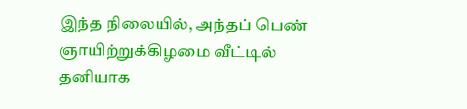இந்த நிலையில், அந்தப் பெண் ஞாயிற்றுக்கிழமை வீட்டில் தனியாக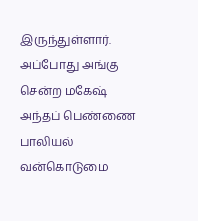இருந்துள்ளார். அப்போது அங்கு சென்ற மகேஷ் அந்தப் பெண்ணை பாலியல் வன்கொடுமை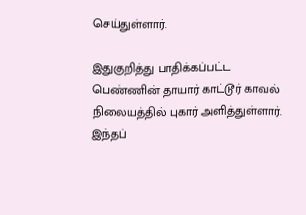செய்துள்ளார்.

இதுகுறித்து பாதிக்கப்பட்ட பெண்ணின் தாயார் காட்டூர் காவல் நிலையத்தில் புகார் அளித்துள்ளார். இந்தப்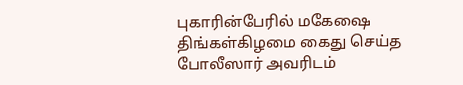புகாரின்பேரில் மகேஷை திங்கள்கிழமை கைது செய்த போலீஸார் அவரிடம்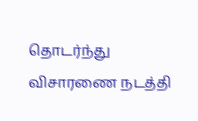தொடர்ந்து விசாரணை நடத்தி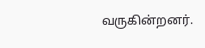வருகின்றனர்.